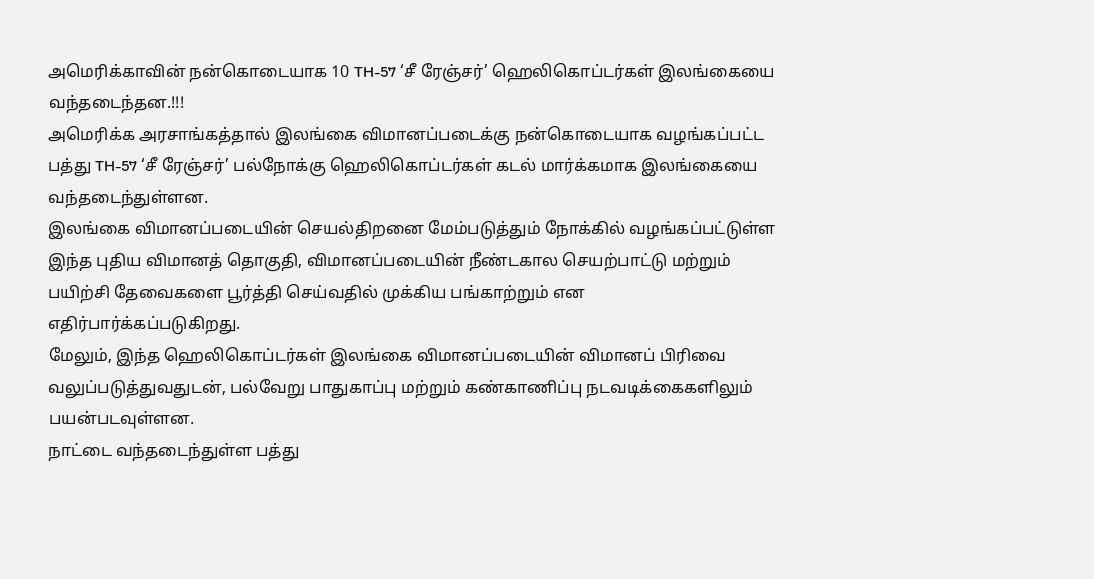அமெரிக்காவின் நன்கொடையாக 10 TH-57 ‘சீ ரேஞ்சர்’ ஹெலிகொப்டர்கள் இலங்கையை வந்தடைந்தன.!!!
அமெரிக்க அரசாங்கத்தால் இலங்கை விமானப்படைக்கு நன்கொடையாக வழங்கப்பட்ட பத்து TH-57 ‘சீ ரேஞ்சர்’ பல்நோக்கு ஹெலிகொப்டர்கள் கடல் மார்க்கமாக இலங்கையை வந்தடைந்துள்ளன.
இலங்கை விமானப்படையின் செயல்திறனை மேம்படுத்தும் நோக்கில் வழங்கப்பட்டுள்ள இந்த புதிய விமானத் தொகுதி, விமானப்படையின் நீண்டகால செயற்பாட்டு மற்றும் பயிற்சி தேவைகளை பூர்த்தி செய்வதில் முக்கிய பங்காற்றும் என எதிர்பார்க்கப்படுகிறது.
மேலும், இந்த ஹெலிகொப்டர்கள் இலங்கை விமானப்படையின் விமானப் பிரிவை வலுப்படுத்துவதுடன், பல்வேறு பாதுகாப்பு மற்றும் கண்காணிப்பு நடவடிக்கைகளிலும் பயன்படவுள்ளன.
நாட்டை வந்தடைந்துள்ள பத்து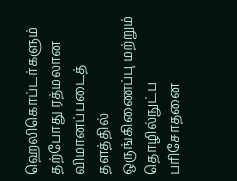ஹெலிகொப்டர்களும் தற்போது ரத்மலான விமானப்படைத் தளத்தில் ஒருங்கிணைப்பு மற்றும் தொழில்நுட்ப பரிசோதனை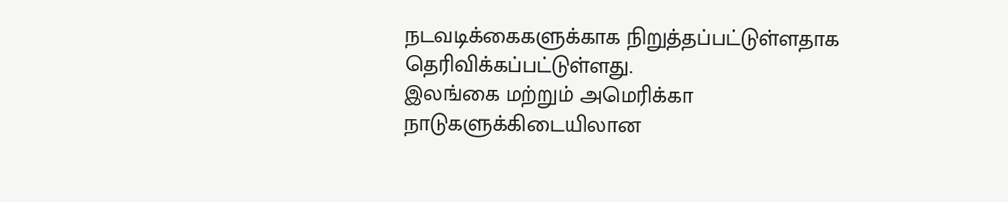நடவடிக்கைகளுக்காக நிறுத்தப்பட்டுள்ளதாக தெரிவிக்கப்பட்டுள்ளது.
இலங்கை மற்றும் அமெரிக்கா நாடுகளுக்கிடையிலான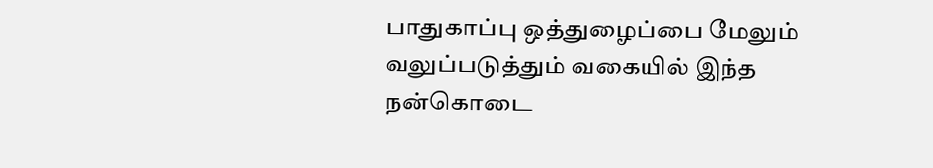பாதுகாப்பு ஒத்துழைப்பை மேலும் வலுப்படுத்தும் வகையில் இந்த நன்கொடை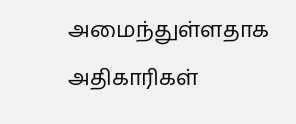அமைந்துள்ளதாக அதிகாரிகள்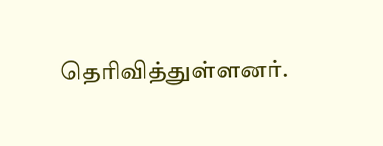தெரிவித்துள்ளனர்.